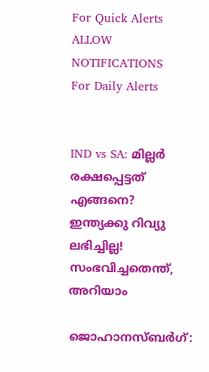For Quick Alerts
ALLOW NOTIFICATIONS
For Daily Alerts


IND vs SA: മില്ലര്‍ രക്ഷപ്പെട്ടത് എങ്ങനെ? ഇന്ത്യക്കു റിവ്യു ലഭിച്ചില്ല! സംഭവിച്ചതെന്ത്, അറിയാം

ജൊഹാനസ്ബര്‍ഗ്: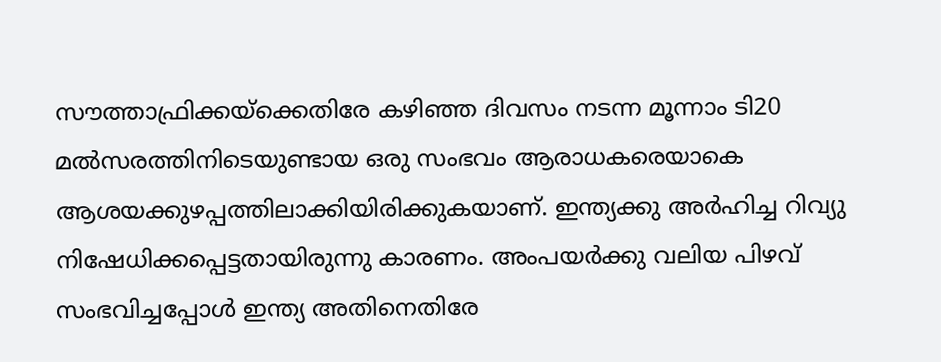സൗത്താഫ്രിക്കയ്‌ക്കെതിരേ കഴിഞ്ഞ ദിവസം നടന്ന മൂന്നാം ടി20 മല്‍സരത്തിനിടെയുണ്ടായ ഒരു സംഭവം ആരാധകരെയാകെ ആശയക്കുഴപ്പത്തിലാക്കിയിരിക്കുകയാണ്. ഇന്ത്യക്കു അര്‍ഹിച്ച റിവ്യു നിഷേധിക്കപ്പെട്ടതായിരുന്നു കാരണം. അംപയര്‍ക്കു വലിയ പിഴവ് സംഭവിച്ചപ്പോള്‍ ഇന്ത്യ അതിനെതിരേ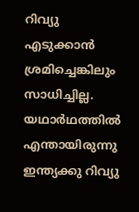റിവ്യു എടുക്കാന്‍ ശ്രമിച്ചെങ്കിലും സാധിച്ചില്ല. യഥാര്‍ഥത്തില്‍ എന്തായിരുന്നു ഇന്ത്യക്കു റിവ്യു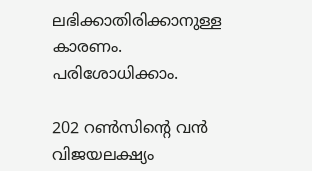ലഭിക്കാതിരിക്കാനുള്ള കാരണം. പരിശോധിക്കാം.

202 റണ്‍സിന്റെ വന്‍ വിജയലക്ഷ്യം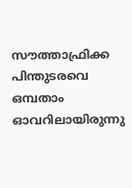സൗത്താഫ്രിക്ക പിന്തുടരവെ ഒമ്പതാം ഓവറിലായിരുന്നു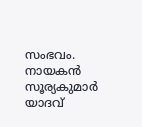സംഭവം. നായകന്‍ സൂര്യകുമാര്‍ യാദവ്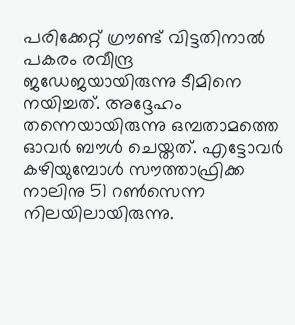പരിക്കേറ്റ് ഗ്രൗണ്ട് വിട്ടതിനാല്‍ പകരം രവീന്ദ്ര ജഡേജയായിരുന്നു ടീമിനെ നയിച്ചത്. അദ്ദേഹം തന്നെയായിരുന്നു ഒമ്പതാമത്തെ ഓവര്‍ ബൗള്‍ ചെയ്തത്. എട്ടോവര്‍ കഴിയുമ്പോള്‍ സൗത്താഫ്രിക്ക നാലിനു 51 റണ്‍സെന്ന നിലയിലായിരുന്നു.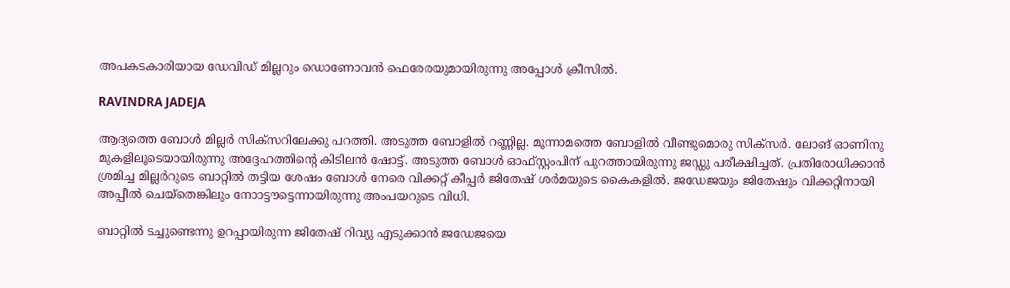അപകടകാരിയായ ഡേവിഡ് മില്ലറും ഡൊണോവന്‍ ഫെരേരയുമായിരുന്നു അപ്പോള്‍ ക്രീസില്‍.

RAVINDRA JADEJA

ആദ്യത്തെ ബോള്‍ മില്ലര്‍ സിക്‌സറിലേക്കു പറത്തി. അടുത്ത ബോളില്‍ റണ്ണില്ല. മൂന്നാമത്തെ ബോളില്‍ വീണ്ടുമൊരു സിക്‌സര്‍. ലോങ് ഓണിനു മുകളിലൂടെയായിരുന്നു അദ്ദേഹത്തിന്റെ കിടിലന്‍ ഷോട്ട്. അടുത്ത ബോള്‍ ഓഫ്സ്റ്റംപിന് പുറത്തായിരുന്നു ജഡ്ഡു പരീക്ഷിച്ചത്. പ്രതിരോധിക്കാന്‍ ശ്രമിച്ച മില്ലര്‍റുടെ ബാറ്റില്‍ തട്ടിയ ശേഷം ബോള്‍ നേരെ വിക്കറ്റ് കീപ്പര്‍ ജിതേഷ് ശര്‍മയുടെ കൈകളില്‍. ജഡേജയും ജിതേഷും വിക്കറ്റിനായി അപ്പീല്‍ ചെയ്‌തെങ്കിലും നോാട്ടൗട്ടെന്നായിരുന്നു അംപയറുടെ വിധി.

ബാറ്റില്‍ ടച്ചുണ്ടെന്നു ഉറപ്പായിരുന്ന ജിതേഷ് റിവ്യു എടുക്കാന്‍ ജഡേജയെ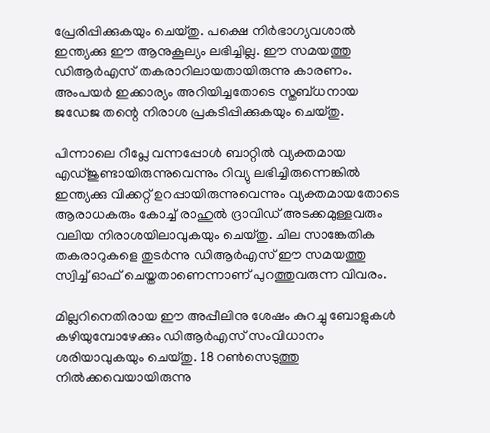പ്രേരിപ്പിക്കുകയും ചെയ്തു. പക്ഷെ നിര്‍ഭാഗ്യവശാല്‍ ഇന്ത്യക്കു ഈ ആനുകൂല്യം ലഭിച്ചില്ല. ഈ സമയത്തു ഡിആര്‍എസ് തകരാറിലായതായിരുന്നു കാരണം. അംപയര്‍ ഇക്കാര്യം അറിയിച്ചതോടെ സ്തബ്ധനായ ജഡേജ തന്റെ നിരാശ പ്രകടിപ്പിക്കുകയും ചെയ്തു.

പിന്നാലെ റീപ്ലേ വന്നപ്പോള്‍ ബാറ്റില്‍ വ്യക്തമായ എഡ്ജുണ്ടായിരുന്നുവെന്നും റിവ്യു ലഭിച്ചിരുന്നെങ്കില്‍ ഇന്ത്യക്കു വിക്കറ്റ് ഉറപ്പായിരുന്നുവെന്നും വ്യക്തമായതോടെ ആരാധകരും കോച്ച് രാഹുല്‍ ദ്രാവിഡ് അടക്കമുള്ളവരും വലിയ നിരാശയിലാവുകയും ചെയ്തു. ചില സാങ്കേതിക തകരാറുകളെ തുടര്‍ന്നു ഡിആര്‍എസ് ഈ സമയത്തു സ്വിച്ച് ഓഫ് ചെയ്തതാണെന്നാണ് പുറത്തുവരുന്ന വിവരം.

മില്ലറിനെതിരായ ഈ അപ്പീലിനു ശേഷം കുറച്ചു ബോളുകള്‍ കഴിയുമ്പോഴേക്കും ഡിആര്‍എസ് സംവിധാനം ശരിയാവുകയും ചെയ്തു. 18 റണ്‍സെടുത്തു നില്‍ക്കവെയായിരുന്നു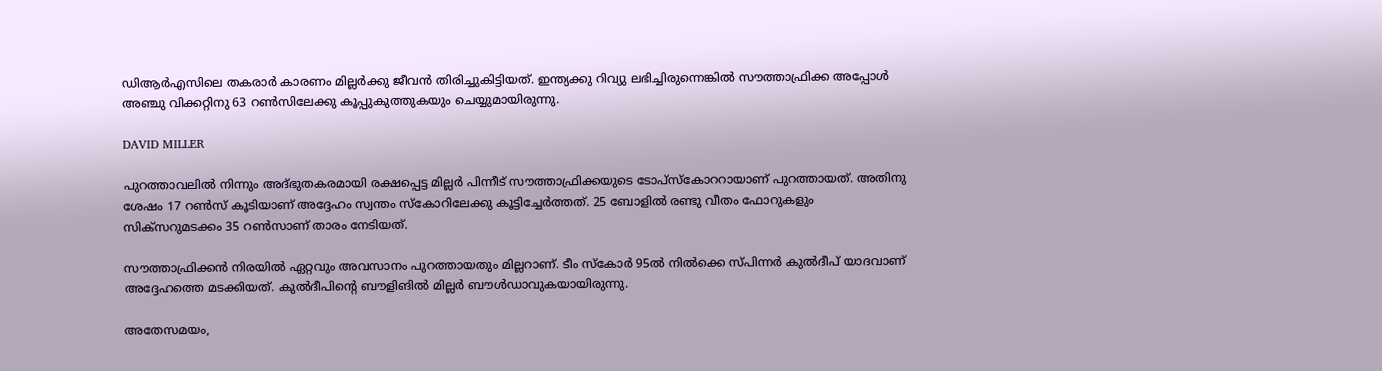ഡിആര്‍എസിലെ തകരാര്‍ കാരണം മില്ലര്‍ക്കു ജീവന്‍ തിരിച്ചുകിട്ടിയത്. ഇന്ത്യക്കു റിവ്യു ലഭിച്ചിരുന്നെങ്കില്‍ സൗത്താഫ്രിക്ക അപ്പോള്‍ അഞ്ചു വിക്കറ്റിനു 63 റണ്‍സിലേക്കു കൂപ്പുകുത്തുകയും ചെയ്യുമായിരുന്നു.

DAVID MILLER

പുറത്താവലില്‍ നിന്നും അദ്ഭുതകരമായി രക്ഷപ്പെട്ട മില്ലര്‍ പിന്നീട് സൗത്താഫ്രിക്കയുടെ ടോപ്‌സ്‌കോററായാണ് പുറത്തായത്. അതിനു ശേഷം 17 റണ്‍സ് കൂടിയാണ് അദ്ദേഹം സ്വന്തം സ്‌കോറിലേക്കു കൂട്ടിച്ചേര്‍ത്തത്. 25 ബോളില്‍ രണ്ടു വീതം ഫോറുകളും സിക്‌സറുമടക്കം 35 റണ്‍സാണ് താരം നേടിയത്.

സൗത്താഫ്രിക്കന്‍ നിരയില്‍ ഏറ്റവും അവസാനം പുറത്തായതും മില്ലറാണ്. ടീം സ്‌കോര്‍ 95ല്‍ നില്‍ക്കെ സ്പിന്നര്‍ കുല്‍ദീപ് യാദവാണ് അദ്ദേഹത്തെ മടക്കിയത്. കുല്‍ദീപിന്റെ ബൗളിങില്‍ മില്ലര്‍ ബൗള്‍ഡാവുകയായിരുന്നു.

അതേസമയം,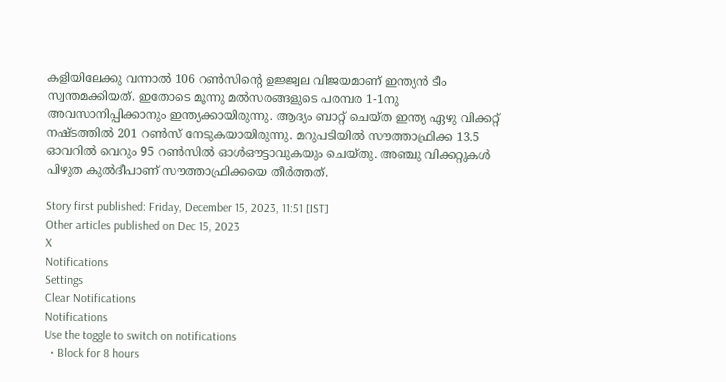കളിയിലേക്കു വന്നാല്‍ 106 റണ്‍സിന്റെ ഉജ്ജ്വല വിജയമാണ് ഇന്ത്യന്‍ ടീം സ്വന്തമക്കിയത്. ഇതോടെ മൂന്നു മല്‍സരങ്ങളുടെ പരമ്പര 1-1നു അവസാനിപ്പിക്കാനും ഇന്ത്യക്കായിരുന്നു. ആദ്യം ബാറ്റ് ചെയ്ത ഇന്ത്യ ഏഴു വിക്കറ്റ് നഷ്ടത്തില്‍ 201 റണ്‍സ് നേടുകയായിരുന്നു. മറുപടിയില്‍ സൗത്താഫ്രിക്ക 13.5 ഓവറില്‍ വെറും 95 റണ്‍സില്‍ ഓള്‍ഔട്ടാവുകയും ചെയ്തു. അഞ്ചു വിക്കറ്റുകള്‍ പിഴുത കുല്‍ദീപാണ് സൗത്താഫ്രിക്കയെ തീര്‍ത്തത്.

Story first published: Friday, December 15, 2023, 11:51 [IST]
Other articles published on Dec 15, 2023
X
Notifications
Settings
Clear Notifications
Notifications
Use the toggle to switch on notifications
  • Block for 8 hours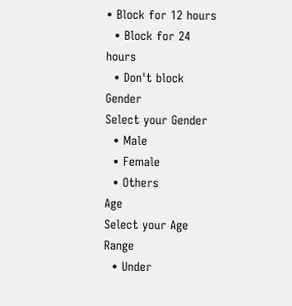• Block for 12 hours
  • Block for 24 hours
  • Don't block
Gender
Select your Gender
  • Male
  • Female
  • Others
Age
Select your Age Range
  • Under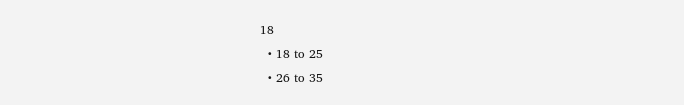18
  • 18 to 25
  • 26 to 35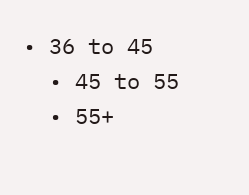• 36 to 45
  • 45 to 55
  • 55+